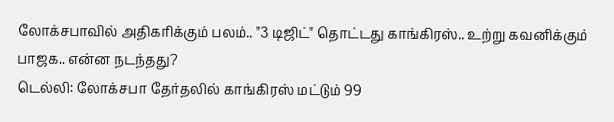லோக்சபாவில் அதிகரிக்கும் பலம்.. "3 டிஜிட்" தொட்டது காங்கிரஸ்.. உற்று கவனிக்கும் பாஜக.. என்ன நடந்தது?
டெல்லி: லோக்சபா தேர்தலில் காங்கிரஸ் மட்டும் 99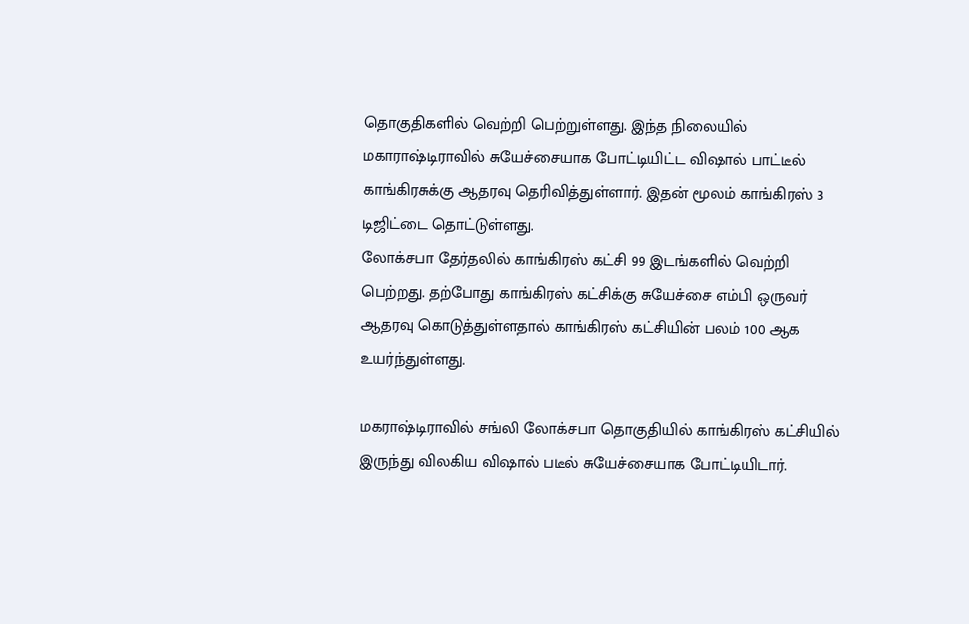தொகுதிகளில் வெற்றி பெற்றுள்ளது. இந்த நிலையில் மகாராஷ்டிராவில் சுயேச்சையாக போட்டியிட்ட விஷால் பாட்டீல் காங்கிரசுக்கு ஆதரவு தெரிவித்துள்ளார். இதன் மூலம் காங்கிரஸ் 3 டிஜிட்டை தொட்டுள்ளது.
லோக்சபா தேர்தலில் காங்கிரஸ் கட்சி 99 இடங்களில் வெற்றி பெற்றது. தற்போது காங்கிரஸ் கட்சிக்கு சுயேச்சை எம்பி ஒருவர் ஆதரவு கொடுத்துள்ளதால் காங்கிரஸ் கட்சியின் பலம் 100 ஆக உயர்ந்துள்ளது.

மகராஷ்டிராவில் சங்லி லோக்சபா தொகுதியில் காங்கிரஸ் கட்சியில் இருந்து விலகிய விஷால் படீல் சுயேச்சையாக போட்டியிடார்.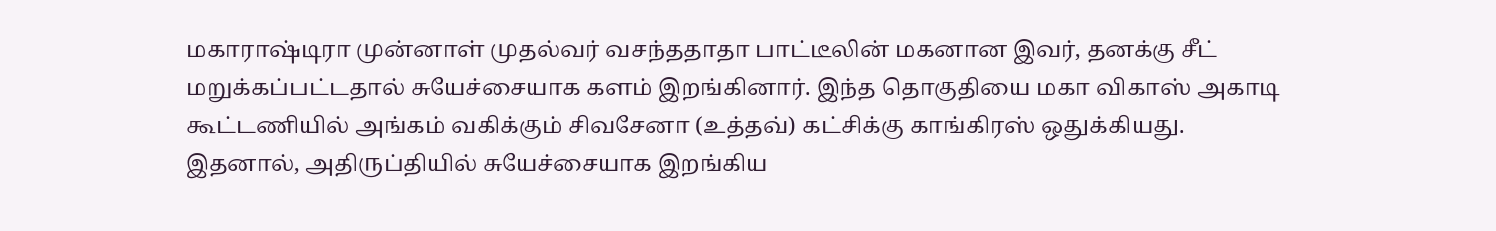மகாராஷ்டிரா முன்னாள் முதல்வர் வசந்ததாதா பாட்டீலின் மகனான இவர், தனக்கு சீட் மறுக்கப்பட்டதால் சுயேச்சையாக களம் இறங்கினார். இந்த தொகுதியை மகா விகாஸ் அகாடி கூட்டணியில் அங்கம் வகிக்கும் சிவசேனா (உத்தவ்) கட்சிக்கு காங்கிரஸ் ஒதுக்கியது.
இதனால், அதிருப்தியில் சுயேச்சையாக இறங்கிய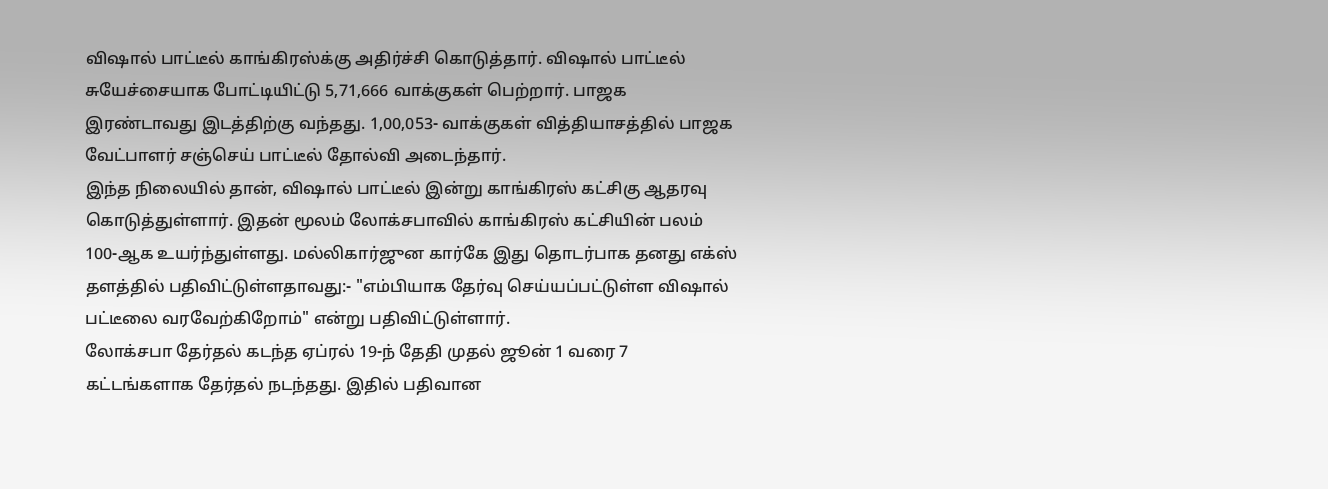விஷால் பாட்டீல் காங்கிரஸ்க்கு அதிர்ச்சி கொடுத்தார். விஷால் பாட்டீல் சுயேச்சையாக போட்டியிட்டு 5,71,666 வாக்குகள் பெற்றார். பாஜக இரண்டாவது இடத்திற்கு வந்தது. 1,00,053- வாக்குகள் வித்தியாசத்தில் பாஜக வேட்பாளர் சஞ்செய் பாட்டீல் தோல்வி அடைந்தார்.
இந்த நிலையில் தான், விஷால் பாட்டீல் இன்று காங்கிரஸ் கட்சிகு ஆதரவு கொடுத்துள்ளார். இதன் மூலம் லோக்சபாவில் காங்கிரஸ் கட்சியின் பலம் 100-ஆக உயர்ந்துள்ளது. மல்லிகார்ஜுன கார்கே இது தொடர்பாக தனது எக்ஸ் தளத்தில் பதிவிட்டுள்ளதாவது:- "எம்பியாக தேர்வு செய்யப்பட்டுள்ள விஷால் பட்டீலை வரவேற்கிறோம்" என்று பதிவிட்டுள்ளார்.
லோக்சபா தேர்தல் கடந்த ஏப்ரல் 19-ந் தேதி முதல் ஜூன் 1 வரை 7 கட்டங்களாக தேர்தல் நடந்தது. இதில் பதிவான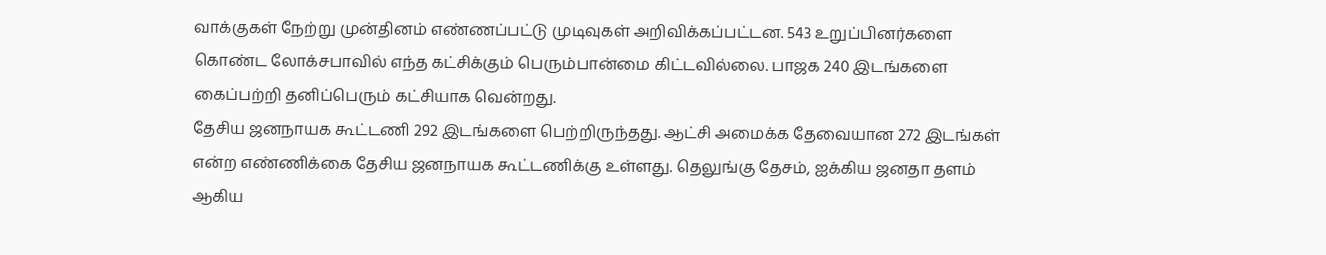வாக்குகள் நேற்று முன்தினம் எண்ணப்பட்டு முடிவுகள் அறிவிக்கப்பட்டன. 543 உறுப்பினர்களை கொண்ட லோக்சபாவில் எந்த கட்சிக்கும் பெரும்பான்மை கிட்டவில்லை. பாஜக 240 இடங்களை கைப்பற்றி தனிப்பெரும் கட்சியாக வென்றது.
தேசிய ஜனநாயக கூட்டணி 292 இடங்களை பெற்றிருந்தது. ஆட்சி அமைக்க தேவையான 272 இடங்கள் என்ற எண்ணிக்கை தேசிய ஜனநாயக கூட்டணிக்கு உள்ளது. தெலுங்கு தேசம், ஐக்கிய ஜனதா தளம் ஆகிய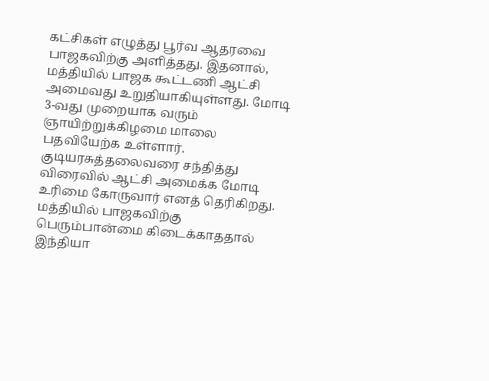கட்சிகள் எழுத்து பூர்வ ஆதரவை பாஜகவிற்கு அளித்தது. இதனால், மத்தியில் பாஜக கூட்டணி ஆட்சி அமைவது உறுதியாகியுள்ளது. மோடி 3-வது முறையாக வரும் ஞாயிற்றுக்கிழமை மாலை பதவியேற்க உள்ளார்.
குடியரசுத்தலைவரை சந்தித்து விரைவில் ஆட்சி அமைக்க மோடி உரிமை கோருவார் எனத் தெரிகிறது. மத்தியில் பாஜகவிற்கு பெரும்பான்மை கிடைக்காததால் இந்தியா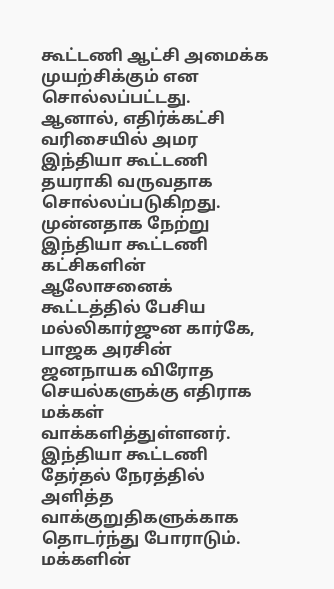கூட்டணி ஆட்சி அமைக்க முயற்சிக்கும் என சொல்லப்பட்டது. ஆனால், எதிர்க்கட்சி வரிசையில் அமர இந்தியா கூட்டணி தயராகி வருவதாக சொல்லப்படுகிறது.
முன்னதாக நேற்று இந்தியா கூட்டணி கட்சிகளின் ஆலோசனைக் கூட்டத்தில் பேசிய மல்லிகார்ஜுன கார்கே, பாஜக அரசின் ஜனநாயக விரோத செயல்களுக்கு எதிராக மக்கள் வாக்களித்துள்ளனர். இந்தியா கூட்டணி தேர்தல் நேரத்தில் அளித்த வாக்குறுதிகளுக்காக தொடர்ந்து போராடும். மக்களின்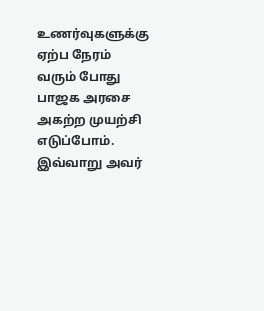உணர்வுகளுக்கு ஏற்ப நேரம் வரும் போது பாஜக அரசை அகற்ற முயற்சி எடுப்போம். இவ்வாறு அவர்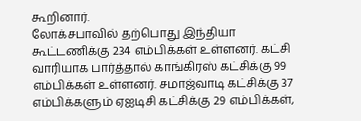கூறினார்.
லோக்சபாவில் தற்பொது இந்தியா கூட்டணிக்கு 234 எம்பிக்கள் உள்ளனர். கட்சி வாரியாக பார்த்தால் காங்கிரஸ் கட்சிக்கு 99 எம்பிக்கள் உள்ளனர். சமாஜ்வாடி கட்சிக்கு 37 எம்பிக்களும் ஏஐடிசி கட்சிக்கு 29 எம்பிக்கள்,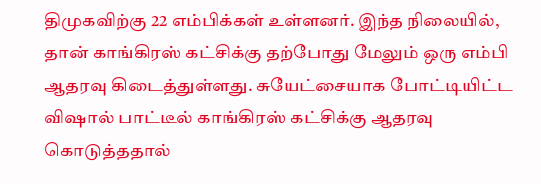திமுகவிற்கு 22 எம்பிக்கள் உள்ளனர். இந்த நிலையில், தான் காங்கிரஸ் கட்சிக்கு தற்போது மேலும் ஒரு எம்பி ஆதரவு கிடைத்துள்ளது. சுயேட்சையாக போட்டியிட்ட விஷால் பாட்டீல் காங்கிரஸ் கட்சிக்கு ஆதரவு கொடுத்ததால்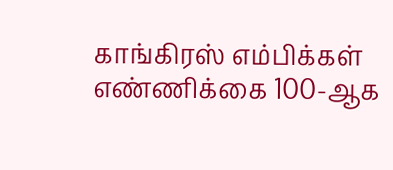காங்கிரஸ் எம்பிக்கள் எண்ணிக்கை 100-ஆக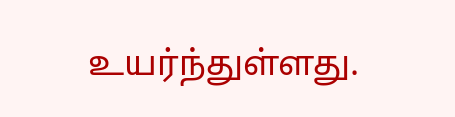உயர்ந்துள்ளது.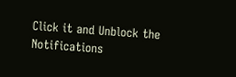Click it and Unblock the Notifications